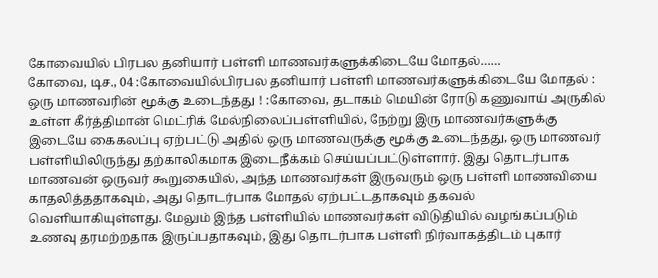கோவையில் பிரபல தனியார் பள்ளி மாணவர்களுக்கிடையே மோதல்……
கோவை, டிச., 04 :கோவையில்பிரபல தனியார் பள்ளி மாணவர்களுக்கிடையே மோதல் : ஒரு மாணவரின் மூக்கு உடைந்தது ! :கோவை, தடாகம் மெயின் ரோடு கணுவாய் அருகில் உள்ள கீர்த்திமான் மெட்ரிக் மேல்நிலைப்பள்ளியில், நேற்று இரு மாணவர்களுக்கு இடையே கைகலப்பு ஏற்பட்டு அதில் ஒரு மாணவருக்கு மூக்கு உடைந்தது, ஒரு மாணவர் பள்ளியிலிருந்து தற்காலிகமாக இடைநீக்கம் செய்யப்பட்டுள்ளார். இது தொடர்பாக மாணவன் ஒருவர் கூறுகையில், அந்த மாணவர்கள் இருவரும் ஒரு பள்ளி மாணவியை காதலித்ததாகவும், அது தொடர்பாக மோதல் ஏற்பட்டதாகவும் தகவல் வெளியாகியுள்ளது. மேலும் இந்த பள்ளியில் மாணவர்கள் விடுதியில் வழங்கப்படும் உணவு தரமற்றதாக இருப்பதாகவும், இது தொடர்பாக பள்ளி நிர்வாகத்திடம் புகார்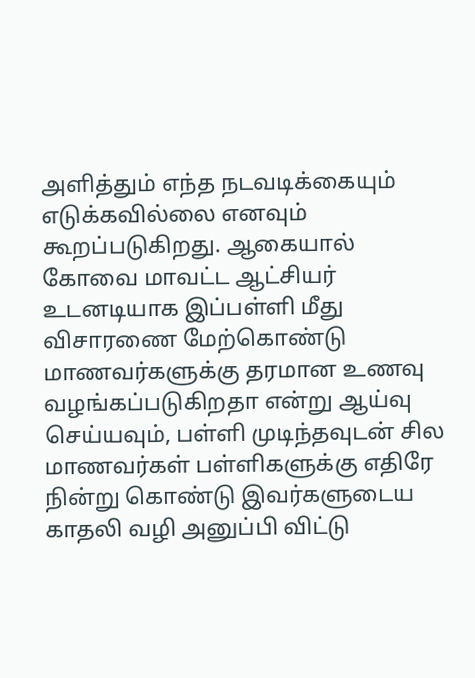அளித்தும் எந்த நடவடிக்கையும் எடுக்கவில்லை எனவும் கூறப்படுகிறது. ஆகையால் கோவை மாவட்ட ஆட்சியர் உடனடியாக இப்பள்ளி மீது விசாரணை மேற்கொண்டு மாணவர்களுக்கு தரமான உணவு வழங்கப்படுகிறதா என்று ஆய்வு செய்யவும், பள்ளி முடிந்தவுடன் சில மாணவர்கள் பள்ளிகளுக்கு எதிரே நின்று கொண்டு இவர்களுடைய காதலி வழி அனுப்பி விட்டு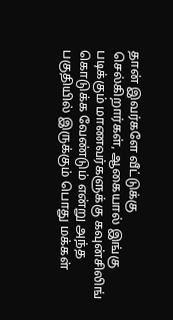தான் இவர்களே வீட்டுக்கு செல்கிறார்கள், ஆகையால் இங்கு படிக்கும் மாணவர்களுக்கு கவுன்சிலிங் கொடுக்க வேண்டும் என்று அந்த பகுதியில் இருக்கும் பொது மக்கள்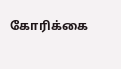கோரிக்கை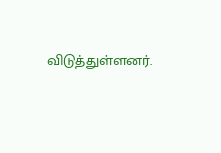விடுத்துள்ளனர்.